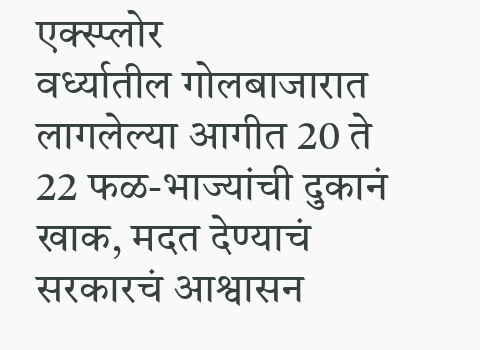एक्स्प्लोर
वर्ध्यातील गोलबाजारात लागलेल्या आगीत 20 ते 22 फळ-भाज्यांची दुकानं खाक, मदत देण्याचं सरकारचं आश्वासन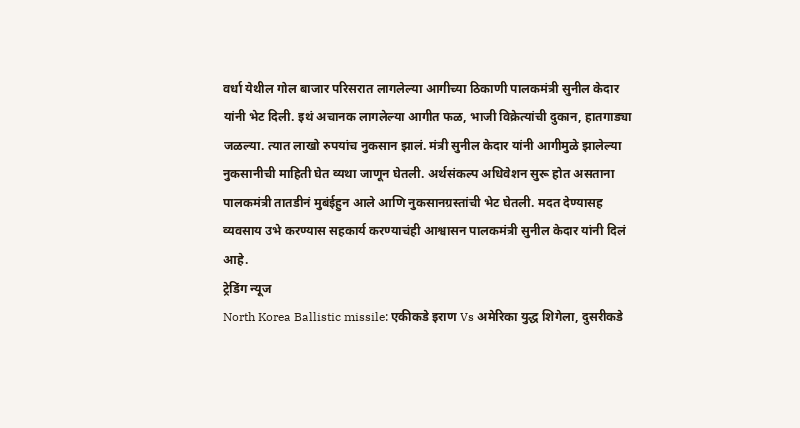वर्धा येथील गोल बाजार परिसरात लागलेल्या आगीच्या ठिकाणी पालकमंत्री सुनील केदार यांनी भेट दिली. इथं अचानक लागलेल्या आगीत फळ, भाजी विक्रेत्यांची दुकान, हातगाड्या जळल्या. त्यात लाखो रुपयांच नुकसान झालं. मंत्री सुनील केदार यांनी आगीमुळे झालेल्या नुकसानीची माहिती घेत व्यथा जाणून घेतली. अर्थसंकल्प अधिवेशन सुरू होत असताना पालकमंत्री तातडीनं मुबंईहुन आले आणि नुकसानग्रस्तांची भेट घेतली. मदत देण्यासह व्यवसाय उभे करण्यास सहकार्य करण्याचंही आश्वासन पालकमंत्री सुनील केदार यांनी दिलं आहे.
ट्रेडिंग न्यूज
North Korea Ballistic missile: एकीकडे इराण Vs अमेरिका युद्ध शिगेला, दुसरीकडे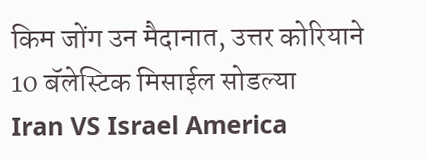किम जोंग उन मैदानात, उत्तर कोरियाने 10 बॅलेस्टिक मिसाईल सोडल्या
Iran VS Israel America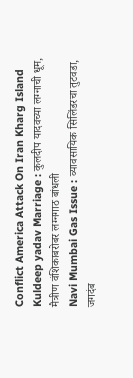Conflict America Attack On Iran Kharg Island
Kuldeep yadav Marriage : कुलदीप यादवच्या लग्नाची धूम, मैत्रीण वंशिकाबरोबर लग्नगाठ बांधली
Navi Mumbai Gas Issue : व्यावसायिक सिलिंडरचा तुटवडा, जगदंब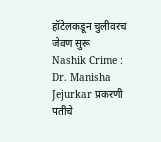हॉटेलकडून चुलीवरच जेवण सुरू
Nashik Crime : Dr. Manisha Jejurkar प्रकरणी पतीचे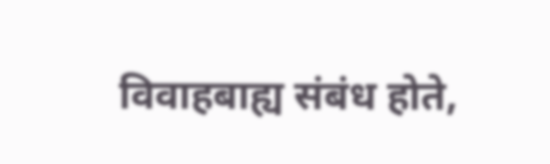विवाहबाह्य संबंध होते,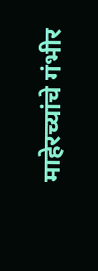माहेरच्यांचे गंभीर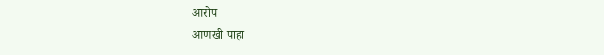आरोप
आणखी पाहा